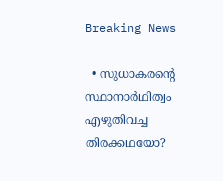Breaking News

  • സുധാകരന്റെ സ്ഥാനാർഥിത്വം എഴുതിവച്ച തിരക്കഥയോ?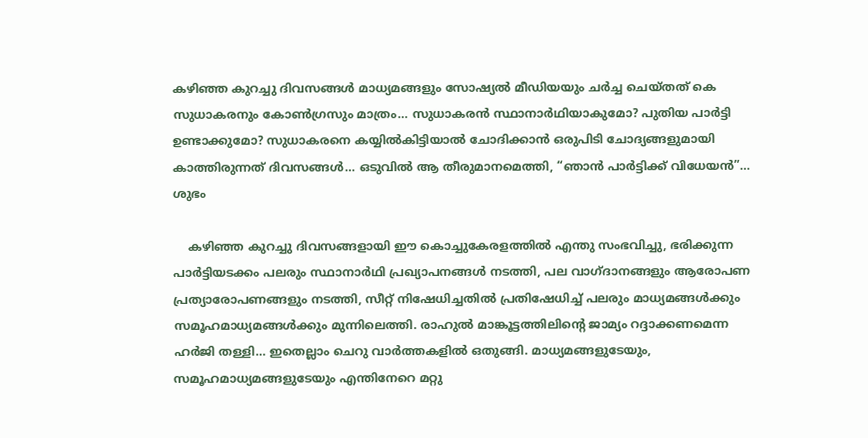കഴിഞ്ഞ കുറച്ചു ദിവസങ്ങൾ മാധ്യമങ്ങളും സോഷ്യൽ മീഡിയയും ചർച്ച ചെയ്തത് കെ സുധാകരനും കോൺഗ്രസും മാത്രം… സുധാകരൻ സ്ഥാനാർഥിയാകുമോ? പുതിയ പാർട്ടി ഉണ്ടാക്കുമോ? സുധാകരനെ കയ്യിൽകിട്ടിയാൽ ചോദിക്കാൻ ഒരുപിടി ചോദ്യങ്ങളുമായി കാത്തിരുന്നത് ദിവസങ്ങൾ… ഒടുവിൽ ആ തീരുമാനമെത്തി, “ഞാൻ പാർട്ടിക്ക് വിധേയൻ”… ശുഭം

    കഴിഞ്ഞ കുറച്ചു ദിവസങ്ങളായി ഈ കൊച്ചുകേരളത്തിൽ എന്തു സംഭവിച്ചു, ഭരിക്കുന്ന പാർട്ടിയടക്കം പലരും സ്ഥാനാർഥി പ്രഖ്യാപനങ്ങൾ നടത്തി, പല വാഗ്ദാനങ്ങളും ആരോപണ പ്രത്യാരോപണങ്ങളും നടത്തി, സീറ്റ് നിഷേധിച്ചതിൽ പ്രതിഷേധിച്ച് പലരും മാധ്യമങ്ങൾക്കും സമൂഹമാധ്യമങ്ങൾക്കും മുന്നിലെത്തി. രാഹുൽ മാങ്കൂട്ടത്തിലിന്റെ ജാമ്യം റദ്ദാക്കണമെന്ന ഹർജി തള്ളി… ഇതെല്ലാം ചെറു വാർത്തകളിൽ ഒതുങ്ങി. മാധ്യമങ്ങളുടേയും, സമൂഹമാധ്യമങ്ങളുടേയും എന്തിനേറെ മറ്റു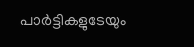പാർട്ടികളുടേയും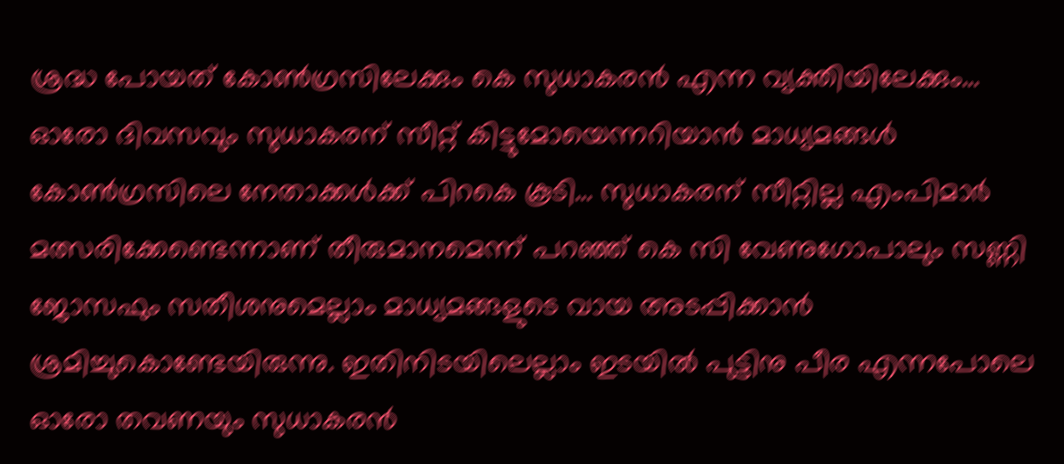ശ്രദ്ധ പോയത് കോൺഗ്രസിലേക്കും കെ സുധാകരൻ എന്ന വ്യക്തിയിലേക്കും… ഓരോ ദിവസവും സുധാകരന് സീറ്റ് കിട്ടുമോയെന്നറിയാൻ മാധ്യമങ്ങൾ കോൺഗ്രസിലെ നേതാക്കൾക്ക് പിറകെ കൂടി… സുധാകരന് സീറ്റില്ല എംപിമാർ മത്സരിക്കേണ്ടെന്നാണ് തീരുമാനമെന്ന് പറഞ്ഞ് കെ സി വേണുഗോപാലും സണ്ണി ജോസഫും സതീശനുമെല്ലാം മാധ്യമങ്ങളുടെ വായ അടപ്പിക്കാൻ ശ്രമിച്ചുകൊണ്ടേയിരുന്നു. ഇതിനിടയിലെല്ലാം ഇടയിൽ പുട്ടിനു പീര എന്നപോലെ ഓരോ തവണയും സുധാകരൻ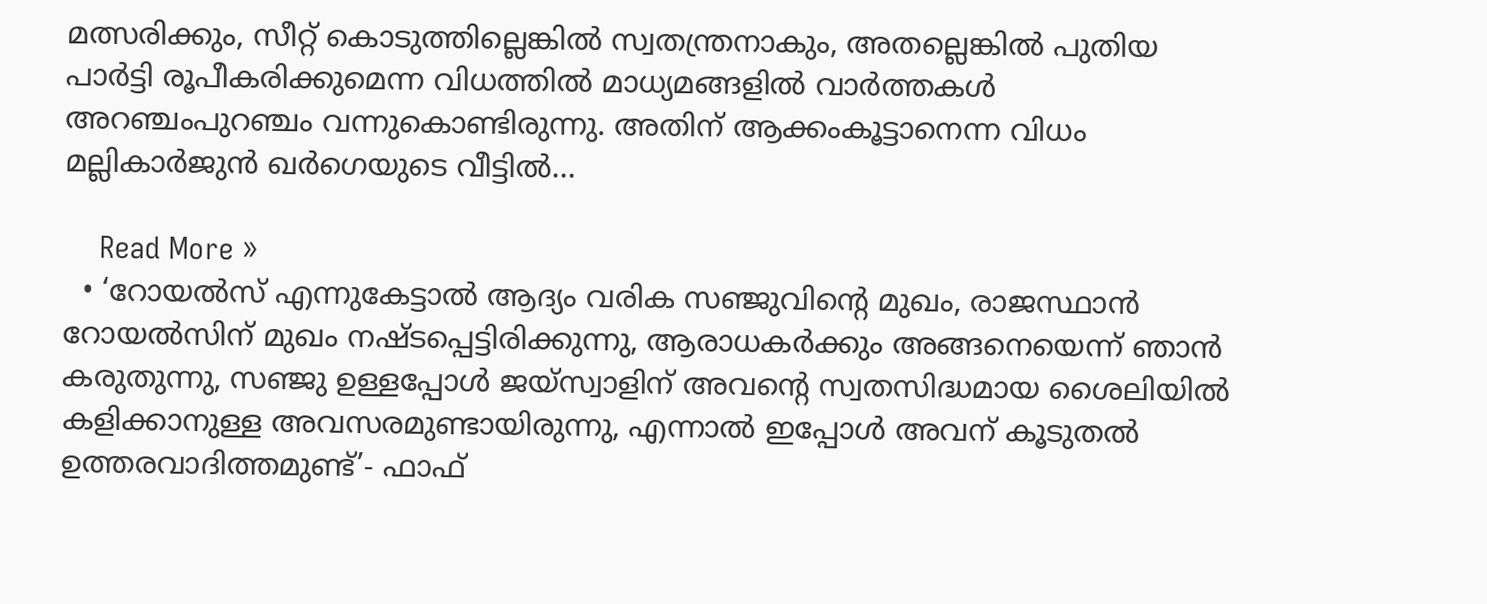മത്സരിക്കും, സീറ്റ് കൊടുത്തില്ലെങ്കിൽ സ്വതന്ത്രനാകും, അതല്ലെങ്കിൽ പുതിയ പാർട്ടി രൂപീകരിക്കുമെന്ന വിധത്തിൽ മാധ്യമങ്ങളിൽ വാർത്തകൾ അറഞ്ചംപുറഞ്ചം വന്നുകൊണ്ടിരുന്നു. അതിന് ആക്കംകൂട്ടാനെന്ന വിധം മല്ലികാർജുൻ ഖർഗെയുടെ വീട്ടിൽ…

    Read More »
  • ‘റോയൽസ് എന്നുകേട്ടാൽ ആദ്യം വരിക സഞ്ജുവിന്റെ മുഖം, രാജസ്ഥാൻ റോയൽസിന് മുഖം നഷ്ടപ്പെട്ടിരിക്കുന്നു, ആരാധകർക്കും അങ്ങനെയെന്ന് ഞാൻ കരുതുന്നു, സഞ്ജു ഉള്ളപ്പോൾ ജയ്‌സ്വാളിന് അവന്റെ സ്വതസിദ്ധമായ ശൈലിയിൽ കളിക്കാനുള്ള അവസരമുണ്ടായിരുന്നു, എന്നാൽ ഇപ്പോൾ അവന് കൂടുതൽ ഉത്തരവാദിത്തമുണ്ട്’- ഫാഫ്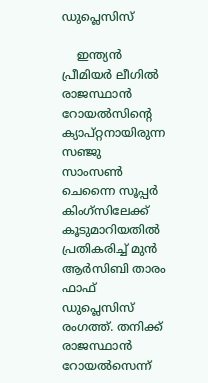ഡുപ്ലെസിസ്

    ഇന്ത്യൻ പ്രീമിയർ ലീഗിൽ രാജസ്ഥാൻ റോയൽസിന്റെ ക്യാപ്റ്റനായിരുന്ന സഞ്ജു സാംസൺ ചെന്നൈ സൂപ്പർ കിംഗ്‌സിലേക്ക് കൂടുമാറിയതിൽ പ്രതികരിച്ച് മുൻ ആർസിബി താരം ഫാഫ് ഡുപ്ലെസിസ് രംഗത്ത്. തനിക്ക് രാജസ്ഥാൻ റോയൽസെന്ന്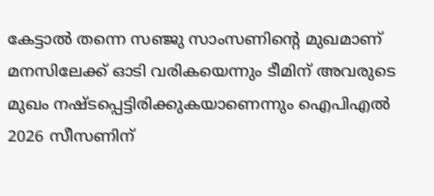കേട്ടാൽ തന്നെ സഞ്ജു സാംസണിന്റെ മുഖമാണ് മനസിലേക്ക് ഓടി വരികയെന്നും ടീമിന് അവരുടെ മുഖം നഷ്ടപ്പെട്ടിരിക്കുകയാണെന്നും ഐപിഎൽ 2026 സീസണിന്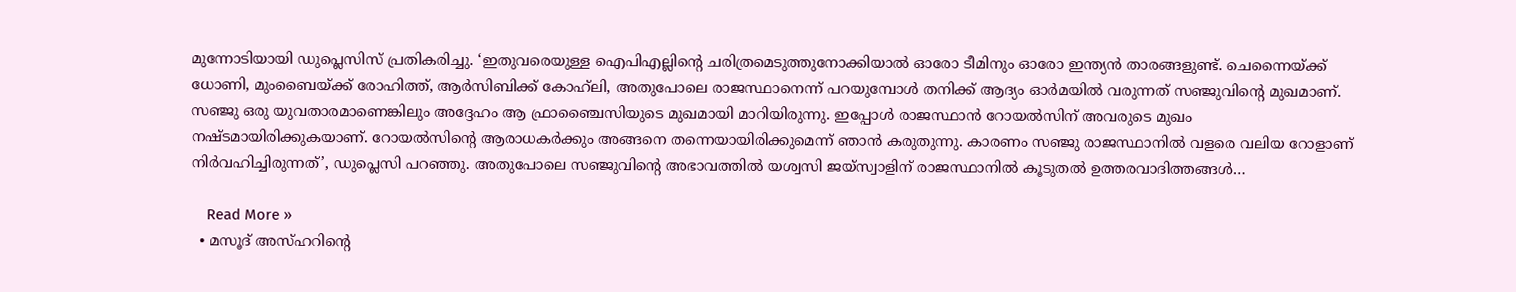മുന്നോടിയായി ഡുപ്ലെസിസ് പ്രതികരിച്ചു. ‘ഇതുവരെയുള്ള ഐപിഎല്ലിന്റെ ചരിത്രമെടുത്തുനോക്കിയാൽ ഓരോ ടീമിനും ഓരോ ഇന്ത്യൻ താരങ്ങളുണ്ട്. ചെന്നൈയ്ക്ക് ധോണി, മുംബൈയ്ക്ക് രോഹിത്ത്, ആർസിബിക്ക് കോഹ്‌ലി, അതുപോലെ രാജസ്ഥാനെന്ന് പറയുമ്പോൾ തനിക്ക് ആദ്യം ഓർമയിൽ വരുന്നത് സഞ്ജുവിന്റെ മുഖമാണ്. സഞ്ജു ഒരു യുവതാരമാണെങ്കിലും അദ്ദേഹം ആ ഫ്രാഞ്ചൈസിയുടെ മുഖമായി മാറിയിരുന്നു. ഇപ്പോൾ രാജസ്ഥാൻ റോയൽസിന് അവരുടെ മുഖം നഷ്ടമായിരിക്കുകയാണ്. റോയൽസിന്റെ ആരാധകർക്കും അങ്ങനെ തന്നെയായിരിക്കുമെന്ന് ഞാൻ കരുതുന്നു. കാരണം സഞ്ജു രാജസ്ഥാനിൽ വളരെ വലിയ റോളാണ് നിർവഹിച്ചിരുന്നത്’, ഡുപ്ലെസി പറഞ്ഞു. അതുപോലെ സഞ്ജുവിന്റെ അഭാവത്തിൽ യശ്വസി ജയ്‌സ്വാളിന് രാജസ്ഥാനിൽ കൂടുതൽ ഉത്തരവാദിത്തങ്ങൾ…

    Read More »
  • മസൂദ് അസ്ഹറിന്റെ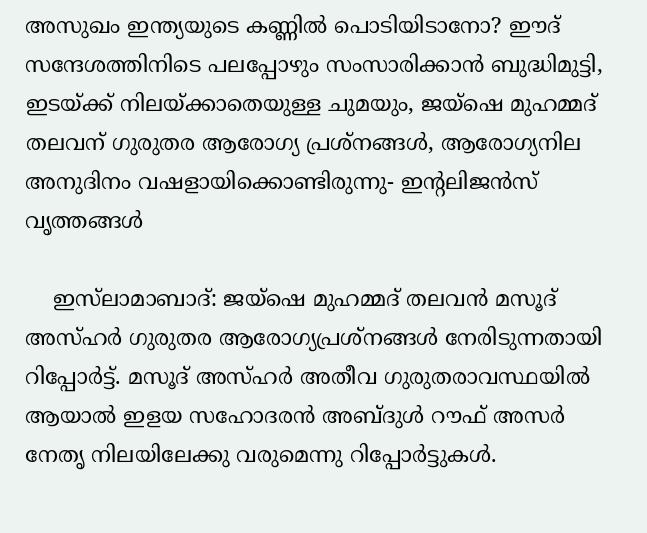അസുഖം ഇന്ത്യയുടെ കണ്ണിൽ പൊടിയിടാനോ? ഈദ് സന്ദേശത്തിനിടെ പലപ്പോഴും സംസാരിക്കാൻ ബുദ്ധിമുട്ടി, ഇടയ്ക്ക് നിലയ്ക്കാതെയുള്ള ചുമയും, ജയ്ഷെ മുഹമ്മദ് തലവന് ഗുരുതര ആരോഗ്യ പ്രശ്നങ്ങൾ, ആരോഗ്യനില അനുദിനം വഷളായിക്കൊണ്ടിരുന്നു- ഇന്റലിജൻസ് വൃത്തങ്ങൾ

    ഇസ്‍ലാമാബാദ്: ജയ്ഷെ മുഹമ്മദ് തലവൻ മസൂദ് അസ്ഹർ ഗുരുതര ആരോഗ്യപ്രശ്നങ്ങൾ നേരിടുന്നതായി റിപ്പോർട്ട്. മസൂദ് അസ്ഹർ അതീവ ഗുരുതരാവസ്ഥയിൽ ആയാൽ ഇളയ സഹോദരൻ അബ്ദുൾ റൗഫ് അസർ നേതൃ നിലയിലേക്കു വരുമെന്നു റിപ്പോർട്ടുകൾ.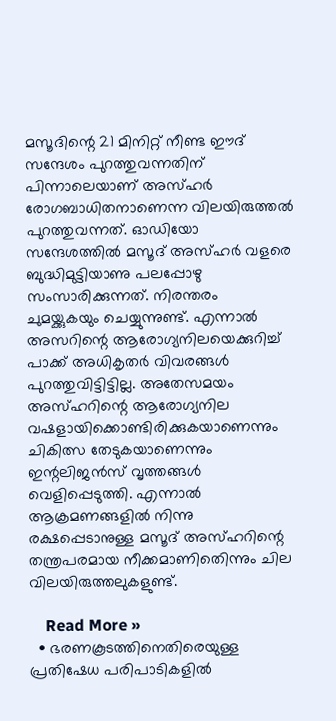മസൂദിന്റെ 21 മിനിറ്റ് നീണ്ട ഈദ് സന്ദേശം പുറത്തുവന്നതിന് പിന്നാലെയാണ് അസ്ഹർ രോഗബാധിതനാണെന്ന വിലയിരുത്തൽ പുറത്തുവന്നത്. ഓഡിയോ സന്ദേശത്തിൽ മസൂദ് അസ്ഹർ വളരെ ബുദ്ധിമുട്ടിയാണു പലപ്പോഴു സംസാരിക്കുന്നത്. നിരന്തരം ചുമയ്ക്കുകയും ചെയ്യുന്നുണ്ട്. എന്നാൽ അസറിന്റെ ആരോഗ്യനിലയെക്കുറിച്ച് പാക്ക് അധികൃതർ വിവരങ്ങൾ പുറത്തുവിട്ടിട്ടില്ല. അതേസമയം അസ്ഹറിന്റെ ആരോഗ്യനില വഷളായിക്കൊണ്ടിരിക്കുകയാണെന്നും ചികിത്സ തേടുകയാണെന്നും ഇന്റലിജൻസ് വൃത്തങ്ങൾ വെളിപ്പെടുത്തി. എന്നാൽ ആക്രമണങ്ങളിൽ നിന്നു രക്ഷപ്പെടാനുള്ള മസൂദ് അസ്ഹറിന്റെ തന്ത്രപരമായ നീക്കമാണിതെിന്നും ചില വിലയിരുത്തലുകളുണ്ട്.

    Read More »
  • ഭരണകൂടത്തിനെതിരെയുള്ള പ്രതിഷേധ പരിപാടികളിൽ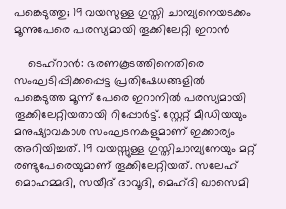പങ്കെടുത്തു; 19 വയസുള്ള ഗുസ്തി ചാമ്പ്യനെയടക്കം മൂന്നുപേരെ പരസ്യമായി തൂക്കിലേറ്റി ഇറാൻ

    ടെഹ്റാൻ: ഭരണകൂടത്തിനെതിരെ സംഘടിപ്പിക്കപ്പെട്ട പ്രതിഷേധങ്ങളിൽ പങ്കെടുത്ത മൂന്ന് പേരെ ഇറാനിൽ പരസ്യമായി തൂക്കിലേറ്റിയതായി റിപ്പോർട്ട്. സ്റ്റേറ്റ് മീഡിയയും മനുഷ്യാവകാശ സംഘടനകളുമാണ് ഇക്കാര്യം അറിയിച്ചത്. 19 വയസ്സുള്ള ഗുസ്തിചാമ്പ്യനേയും മറ്റ് രണ്ടുപേരെയുമാണ് തൂക്കിലേറ്റിയത്. സലേഹ് മൊഹമ്മദി, സയീദ് ദാവൂദി, മെഹ്ദി ഖാസെമി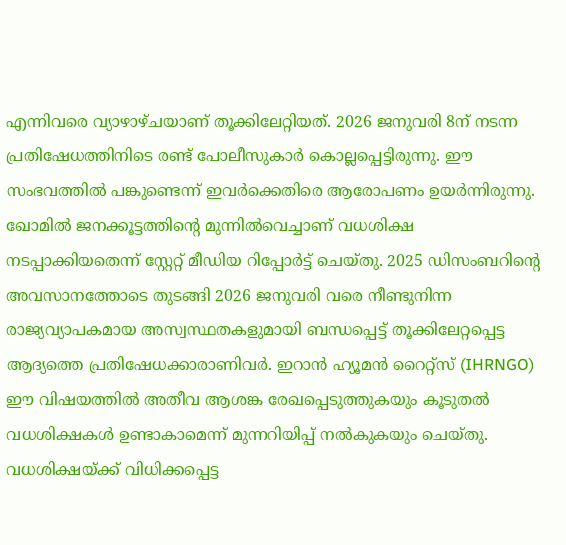എന്നിവരെ വ്യാഴാഴ്ചയാണ് തൂക്കിലേറ്റിയത്. 2026 ജനുവരി 8ന് നടന്ന പ്രതിഷേധത്തിനിടെ രണ്ട് പോലീസുകാർ കൊല്ലപ്പെട്ടിരുന്നു. ഈ സംഭവത്തിൽ പങ്കുണ്ടെന്ന് ഇവർക്കെതിരെ ആരോപണം ഉയർന്നിരുന്നു. ഖോമിൽ ജനക്കൂട്ടത്തിന്റെ മുന്നിൽവെച്ചാണ് വധശിക്ഷ നടപ്പാക്കിയതെന്ന് സ്റ്റേറ്റ് മീഡിയ റിപ്പോർട്ട് ചെയ്തു. 2025 ഡിസംബറിന്റെ അവസാനത്തോടെ തുടങ്ങി 2026 ജനുവരി വരെ നീണ്ടുനിന്ന രാജ്യവ്യാപകമായ അസ്വസ്ഥതകളുമായി ബന്ധപ്പെട്ട് തൂക്കിലേറ്റപ്പെട്ട ആദ്യത്തെ പ്രതിഷേധക്കാരാണിവർ. ഇറാൻ ഹ്യൂമൻ റൈറ്റ്സ് (IHRNGO) ഈ വിഷയത്തിൽ അതീവ ആശങ്ക രേഖപ്പെടുത്തുകയും കൂടുതൽ വധശിക്ഷകൾ ഉണ്ടാകാമെന്ന് മുന്നറിയിപ്പ് നൽകുകയും ചെയ്തു. വധശിക്ഷയ്ക്ക് വിധിക്കപ്പെട്ട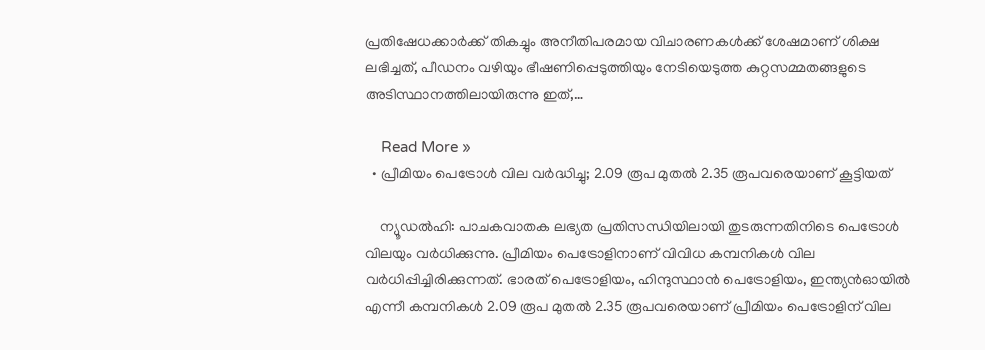പ്രതിഷേധക്കാർക്ക് തികച്ചും അനീതിപരമായ വിചാരണകൾക്ക് ശേഷമാണ് ശിക്ഷ ലഭിച്ചത്, പീഡനം വഴിയും ഭീഷണിപ്പെടുത്തിയും നേടിയെടുത്ത കുറ്റസമ്മതങ്ങളുടെ അടിസ്ഥാനത്തിലായിരുന്നു ഇത്,…

    Read More »
  • പ്രീമിയം പെട്രോൾ വില വർദ്ധിച്ചു; 2.09 രൂപ മുതൽ 2.35 രൂപവരെയാണ് കൂട്ടിയത്

    ന്യൂഡൽഹി: പാചകവാതക ലഭ്യത പ്രതിസന്ധിയിലായി തുടരുന്നതിനിടെ പെട്രോൾ വിലയും വർധിക്കുന്നു. പ്രീമിയം പെട്രോളിനാണ് വിവിധ കമ്പനികൾ വില വർധിപ്പിച്ചിരിക്കുന്നത്. ഭാരത് പെട്രോളിയം, ഹിന്ദുസ്ഥാൻ പെട്രോളിയം, ഇന്ത്യൻഓയിൽ എന്നീ കമ്പനികൾ 2.09 രൂപ മുതൽ 2.35 രൂപവരെയാണ് പ്രീമിയം പെട്രോളിന് വില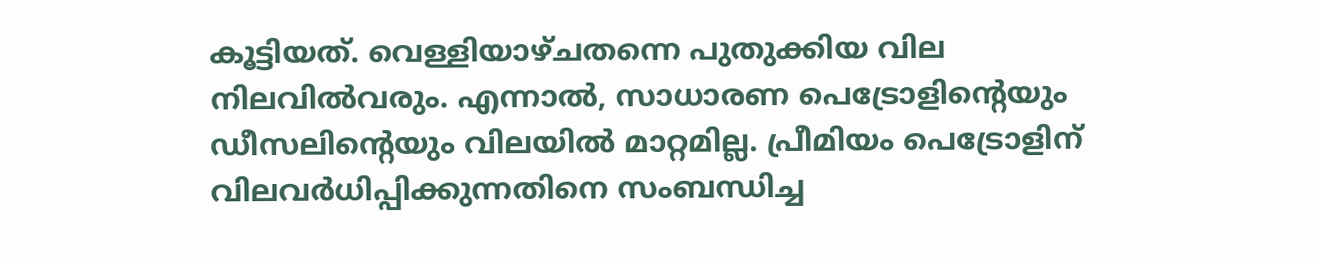കൂട്ടിയത്. വെള്ളിയാഴ്ചതന്നെ പുതുക്കിയ വില നിലവിൽവരും. എന്നാൽ, സാധാരണ പെട്രോളിന്റെയും ഡീസലിന്റെയും വിലയിൽ മാറ്റമില്ല. പ്രീമിയം പെട്രോളിന് വിലവർധിപ്പിക്കുന്നതിനെ സംബന്ധിച്ച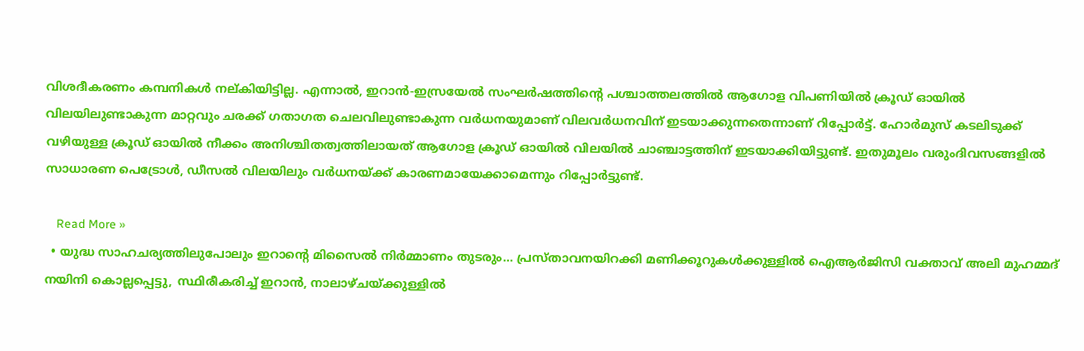വിശദീകരണം കമ്പനികൾ നല്കിയിട്ടില്ല. എന്നാൽ, ഇറാൻ-ഇസ്രയേൽ സംഘർഷത്തിന്റെ പശ്ചാത്തലത്തിൽ ആഗോള വിപണിയിൽ ക്രൂഡ് ഓയിൽ വിലയിലുണ്ടാകുന്ന മാറ്റവും ചരക്ക് ഗതാഗത ചെലവിലുണ്ടാകുന്ന വർധനയുമാണ് വിലവർധനവിന് ഇടയാക്കുന്നതെന്നാണ് റിപ്പോർട്ട്. ഹോർമുസ് കടലിടുക്ക് വഴിയുള്ള ക്രൂഡ് ഓയിൽ നീക്കം അനിശ്ചിതത്വത്തിലായത് ആഗോള ക്രൂഡ് ഓയിൽ വിലയിൽ ചാഞ്ചാട്ടത്തിന് ഇടയാക്കിയിട്ടുണ്ട്. ഇതുമൂലം വരുംദിവസങ്ങളിൽ സാധാരണ പെട്രോൾ, ഡീസൽ വിലയിലും വർധനയ്ക്ക് കാരണമായേക്കാമെന്നും റിപ്പോർട്ടുണ്ട്.

    Read More »
  • യുദ്ധ സാഹചര്യത്തിലുപോലും ഇറാൻ്റെ മിസൈൽ നിർമ്മാണം തുടരും… പ്രസ്താവനയിറക്കി മണിക്കൂറുകൾക്കുള്ളിൽ ഐആർജിസി വക്താവ് അലി മുഹമ്മദ് നയിനി കൊല്ലപ്പെട്ടു, സ്ഥിരീകരിച്ച് ഇറാൻ, നാലാഴ്ചയ്ക്കുള്ളിൽ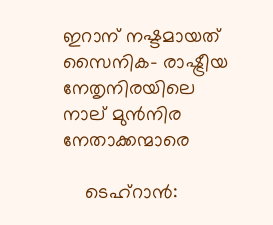ഇറാന് നഷ്ടമായത് സൈനിക- രാഷ്ട്രീയ നേതൃനിരയിലെ നാല് മുൻനിര നേതാക്കന്മാരെ

    ടെഹ്റാൻ: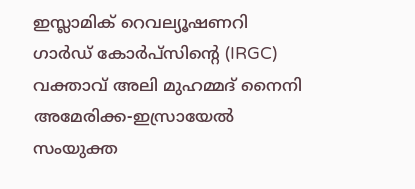ഇസ്ലാമിക് റെവല്യൂഷണറി ഗാർഡ് കോർപ്സിൻ്റെ (IRGC) വക്താവ് അലി മുഹമ്മദ് നൈനി അമേരിക്ക-ഇസ്രായേൽ സംയുക്ത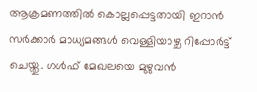ആക്രമണത്തിൽ കൊല്ലപ്പെട്ടതായി ഇറാൻ സർക്കാർ മാധ്യമങ്ങൾ വെള്ളിയാഴ്ച റിപ്പോർട്ട് ചെയ്തു. ഗൾഫ് മേഖലയെ മുഴുവൻ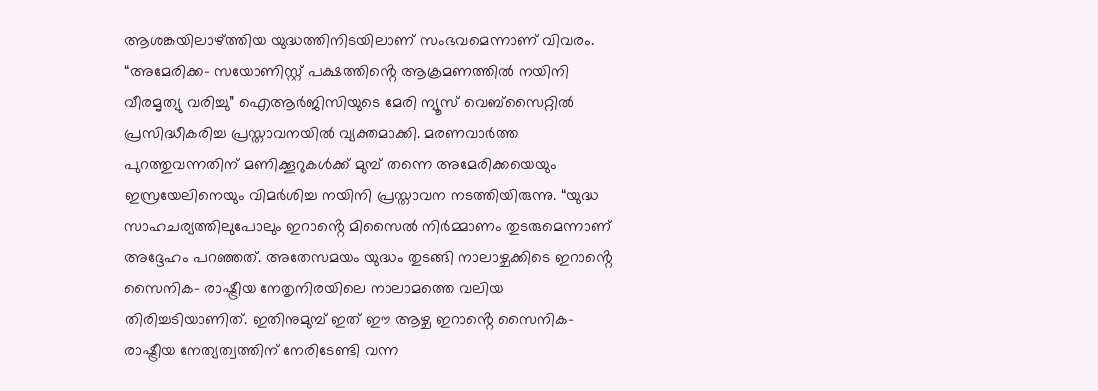ആശങ്കയിലാഴ്ത്തിയ യുദ്ധത്തിനിടയിലാണ് സംഭവമെന്നാണ് വിവരം. “അമേരിക്ക- സയോണിസ്റ്റ് പക്ഷത്തിൻ്റെ ആക്രമണത്തിൽ നയിനി വീരമൃത്യു വരിച്ചു” ഐആർജിസിയുടെ മേരി ന്യൂസ് വെബ്സൈറ്റിൽ പ്രസിദ്ധീകരിച്ച പ്രസ്താവനയിൽ വ്യക്തമാക്കി. മരണവാർത്ത പുറത്തുവന്നതിന് മണിക്കൂറുകൾക്ക് മുമ്പ് തന്നെ അമേരിക്കയെയും ഇസ്രയേലിനെയും വിമർശിച്ച നയിനി പ്രസ്താവന നടത്തിയിരുന്നു. “യുദ്ധ സാഹചര്യത്തിലുപോലും ഇറാൻ്റെ മിസൈൽ നിർമ്മാണം തുടരുമെന്നാണ് അദ്ദേഹം പറഞ്ഞത്. അതേസമയം യുദ്ധം തുടങ്ങി നാലാഴ്ചക്കിടെ ഇറാൻ്റെ സൈനിക- രാഷ്ട്രീയ നേതൃനിരയിലെ നാലാമത്തെ വലിയ തിരിച്ചടിയാണിത്. ഇതിനുമുമ്പ് ഇത് ഈ ആഴ്ച ഇറാൻ്റെ സൈനിക-രാഷ്ട്രീയ നേത്യത്വത്തിന് നേരിടേണ്ടി വന്ന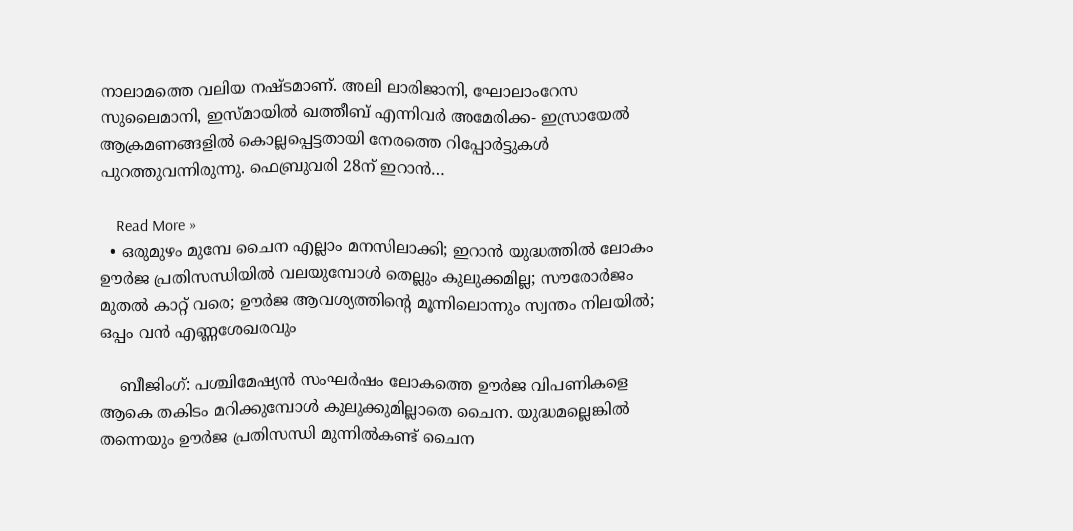നാലാമത്തെ വലിയ നഷ്ടമാണ്. അലി ലാരിജാനി, ഘോലാംറേസ സുലൈമാനി, ഇസ്മായിൽ ഖത്തീബ് എന്നിവർ അമേരിക്ക- ഇസ്രായേൽ ആക്രമണങ്ങളിൽ കൊല്ലപ്പെട്ടതായി നേരത്തെ റിപ്പോർട്ടുകൾ പുറത്തുവന്നിരുന്നു. ഫെബ്രുവരി 28ന് ഇറാൻ…

    Read More »
  • ഒരുമുഴം മുമ്പേ ചൈന എല്ലാം മനസിലാക്കി; ഇറാന്‍ യുദ്ധത്തില്‍ ലോകം ഊര്‍ജ പ്രതിസന്ധിയില്‍ വലയുമ്പോള്‍ തെല്ലും കുലുക്കമില്ല; സൗരോര്‍ജം മുതല്‍ കാറ്റ് വരെ; ഊര്‍ജ ആവശ്യത്തിന്റെ മൂന്നിലൊന്നും സ്വന്തം നിലയില്‍; ഒപ്പം വന്‍ എണ്ണശേഖരവും

    ബീജിംഗ്: പശ്ചിമേഷ്യന്‍ സംഘര്‍ഷം ലോകത്തെ ഊര്‍ജ വിപണികളെ ആകെ തകിടം മറിക്കുമ്പോള്‍ കുലുക്കുമില്ലാതെ ചൈന. യുദ്ധമല്ലെങ്കില്‍ തന്നെയും ഊര്‍ജ പ്രതിസന്ധി മുന്നില്‍കണ്ട് ചൈന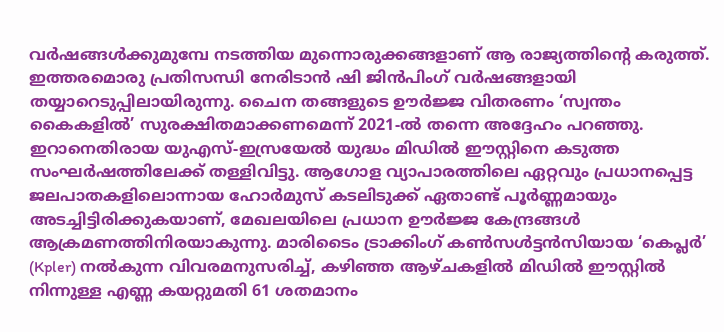വര്‍ഷങ്ങള്‍ക്കുമുമ്പേ നടത്തിയ മുന്നൊരുക്കങ്ങളാണ് ആ രാജ്യത്തിന്റെ കരുത്ത്. ഇത്തരമൊരു പ്രതിസന്ധി നേരിടാന്‍ ഷി ജിന്‍പിംഗ് വര്‍ഷങ്ങളായി തയ്യാറെടുപ്പിലായിരുന്നു. ചൈന തങ്ങളുടെ ഊര്‍ജ്ജ വിതരണം ‘സ്വന്തം കൈകളില്‍’ സുരക്ഷിതമാക്കണമെന്ന് 2021-ല്‍ തന്നെ അദ്ദേഹം പറഞ്ഞു. ഇറാനെതിരായ യുഎസ്-ഇസ്രയേല്‍ യുദ്ധം മിഡില്‍ ഈസ്റ്റിനെ കടുത്ത സംഘര്‍ഷത്തിലേക്ക് തള്ളിവിട്ടു. ആഗോള വ്യാപാരത്തിലെ ഏറ്റവും പ്രധാനപ്പെട്ട ജലപാതകളിലൊന്നായ ഹോര്‍മുസ് കടലിടുക്ക് ഏതാണ്ട് പൂര്‍ണ്ണമായും അടച്ചിട്ടിരിക്കുകയാണ്, മേഖലയിലെ പ്രധാന ഊര്‍ജ്ജ കേന്ദ്രങ്ങള്‍ ആക്രമണത്തിനിരയാകുന്നു. മാരിടൈം ട്രാക്കിംഗ് കണ്‍സള്‍ട്ടന്‍സിയായ ‘കെപ്ലര്‍’ (Kpler) നല്‍കുന്ന വിവരമനുസരിച്ച്, കഴിഞ്ഞ ആഴ്ചകളില്‍ മിഡില്‍ ഈസ്റ്റില്‍ നിന്നുള്ള എണ്ണ കയറ്റുമതി 61 ശതമാനം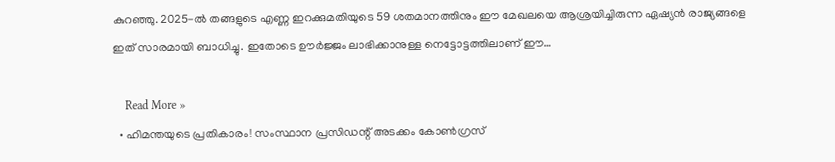കുറഞ്ഞു. 2025-ല്‍ തങ്ങളുടെ എണ്ണ ഇറക്കുമതിയുടെ 59 ശതമാനത്തിനും ഈ മേഖലയെ ആശ്രയിച്ചിരുന്ന ഏഷ്യന്‍ രാജ്യങ്ങളെ ഇത് സാരമായി ബാധിച്ചു. ഇതോടെ ഊര്‍ജ്ജം ലാഭിക്കാനുള്ള നെട്ടോട്ടത്തിലാണ് ഈ…

    Read More »
  • ഹിമന്തയുടെ പ്രതികാരം! സംസ്ഥാന പ്രസിഡന്റ് അടക്കം കോണ്‍ഗ്രസ്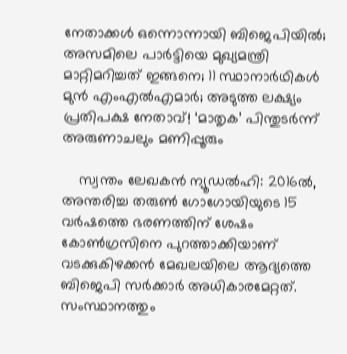നേതാക്കള്‍ ഒന്നൊന്നായി ബിജെപിയില്‍; അസമിലെ പാര്‍ട്ടിയെ മുഖ്യമന്ത്രി മാറ്റിമറിച്ചത് ഇങ്ങനെ; 11 സ്ഥാനാര്‍ഥികള്‍ മുന്‍ എംഎല്‍എമാര്‍; അടുത്ത ലക്ഷ്യം പ്രതിപക്ഷ നേതാവ്! ‘മാതൃക’ പിന്തുടര്‍ന്ന് അരുണാചലും മണിപ്പൂരും

    സ്വന്തം ലേഖകന്‍ ന്യൂഡല്‍ഹി: 2016ല്‍, അന്തരിച്ച തരുണ്‍ ഗോഗോയിയുടെ 15 വര്‍ഷത്തെ ഭരണത്തിന് ശേഷം കോണ്‍ഗ്രസിനെ പുറത്താക്കിയാണ് വടക്കുകിഴക്കന്‍ മേഖലയിലെ ആദ്യത്തെ ബിജെപി സര്‍ക്കാര്‍ അധികാരമേറ്റത്. സംസ്ഥാനത്തും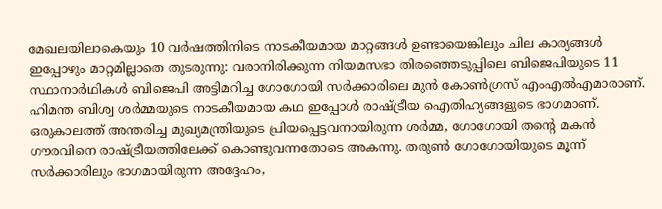മേഖലയിലാകെയും 10 വര്‍ഷത്തിനിടെ നാടകീയമായ മാറ്റങ്ങള്‍ ഉണ്ടായെങ്കിലും ചില കാര്യങ്ങള്‍ ഇപ്പോഴും മാറ്റമില്ലാതെ തുടരുന്നു: വരാനിരിക്കുന്ന നിയമസഭാ തിരഞ്ഞെടുപ്പിലെ ബിജെപിയുടെ 11 സ്ഥാനാര്‍ഥികള്‍ ബിജെപി അട്ടിമറിച്ച ഗോഗോയി സര്‍ക്കാരിലെ മുന്‍ കോണ്‍ഗ്രസ് എംഎല്‍എമാരാണ്. ഹിമന്ത ബിശ്വ ശര്‍മ്മയുടെ നാടകീയമായ കഥ ഇപ്പോള്‍ രാഷ്ട്രീയ ഐതിഹ്യങ്ങളുടെ ഭാഗമാണ്. ഒരുകാലത്ത് അന്തരിച്ച മുഖ്യമന്ത്രിയുടെ പ്രിയപ്പെട്ടവനായിരുന്ന ശര്‍മ്മ, ഗോഗോയി തന്റെ മകന്‍ ഗൗരവിനെ രാഷ്ട്രീയത്തിലേക്ക് കൊണ്ടുവന്നതോടെ അകന്നു. തരുണ്‍ ഗോഗോയിയുടെ മൂന്ന് സര്‍ക്കാരിലും ഭാഗമായിരുന്ന അദ്ദേഹം,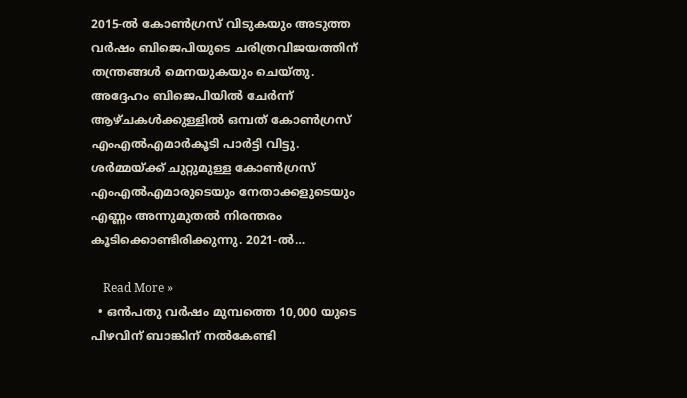2015-ല്‍ കോണ്‍ഗ്രസ് വിടുകയും അടുത്ത വര്‍ഷം ബിജെപിയുടെ ചരിത്രവിജയത്തിന് തന്ത്രങ്ങള്‍ മെനയുകയും ചെയ്തു. അദ്ദേഹം ബിജെപിയില്‍ ചേര്‍ന്ന് ആഴ്ചകള്‍ക്കുള്ളില്‍ ഒമ്പത് കോണ്‍ഗ്രസ് എംഎല്‍എമാര്‍കൂടി പാര്‍ട്ടി വിട്ടു. ശര്‍മ്മയ്ക്ക് ചുറ്റുമുള്ള കോണ്‍ഗ്രസ് എംഎല്‍എമാരുടെയും നേതാക്കളുടെയും എണ്ണം അന്നുമുതല്‍ നിരന്തരം കൂടിക്കൊണ്ടിരിക്കുന്നു. 2021-ല്‍…

    Read More »
  • ഒൻപതു വർഷം മുമ്പത്തെ 10,000 യുടെ പിഴവിന് ബാങ്കിന് നൽകേണ്ടി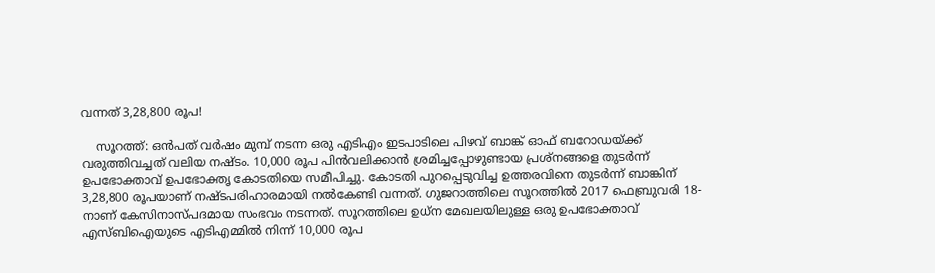വന്നത് 3,28,800 രൂപ!

    സൂറത്ത്: ഒൻപത് വർഷം മുമ്പ് നടന്ന ഒരു എടിഎം ഇടപാടിലെ പിഴവ് ബാങ്ക് ഓഫ് ബറോഡയ്ക്ക് വരുത്തിവച്ചത് വലിയ നഷ്ടം. 10,000 രൂപ പിൻവലിക്കാൻ ശ്രമിച്ചപ്പോഴുണ്ടായ പ്രശ്‌നങ്ങളെ തുടർന്ന് ഉപഭോക്താവ് ഉപഭോക്തൃ കോടതിയെ സമീപിച്ചു. കോടതി പുറപ്പെടുവിച്ച ഉത്തരവിനെ തുടർന്ന് ബാങ്കിന് 3,28,800 രൂപയാണ് നഷ്ടപരിഹാരമായി നൽകേണ്ടി വന്നത്. ഗുജറാത്തിലെ സൂറത്തിൽ 2017 ഫെബ്രുവരി 18-നാണ് കേസിനാസ്പദമായ സംഭവം നടന്നത്. സൂറത്തിലെ ഉധ്‌ന മേഖലയിലുള്ള ഒരു ഉപഭോക്താവ് എസ്ബിഐയുടെ എടിഎമ്മിൽ നിന്ന് 10,000 രൂപ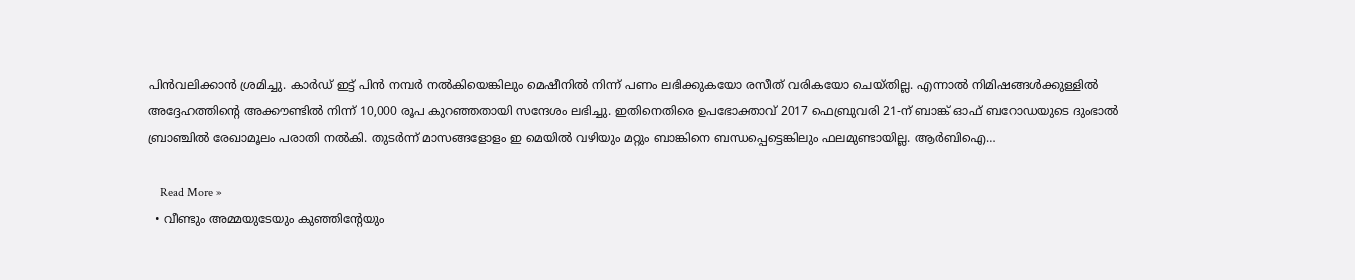പിൻവലിക്കാൻ ശ്രമിച്ചു. കാർഡ് ഇട്ട് പിൻ നമ്പർ നൽകിയെങ്കിലും മെഷീനിൽ നിന്ന് പണം ലഭിക്കുകയോ രസീത് വരികയോ ചെയ്തില്ല. എന്നാൽ നിമിഷങ്ങൾക്കുള്ളിൽ അദ്ദേഹത്തിന്റെ അക്കൗണ്ടിൽ നിന്ന് 10,000 രൂപ കുറഞ്ഞതായി സന്ദേശം ലഭിച്ചു. ഇതിനെതിരെ ഉപഭോക്താവ് 2017 ഫെബ്രുവരി 21-ന് ബാങ്ക് ഓഫ് ബറോഡയുടെ ദുംഭാൽ ബ്രാഞ്ചിൽ രേഖാമൂലം പരാതി നൽകി. തുടർന്ന് മാസങ്ങളോളം ഇ മെയിൽ വഴിയും മറ്റും ബാങ്കിനെ ബന്ധപ്പെട്ടെങ്കിലും ഫലമുണ്ടായില്ല. ആർബിഐ…

    Read More »
  • വീണ്ടും അമ്മയുടേയും കു‍ഞ്ഞിന്റേയും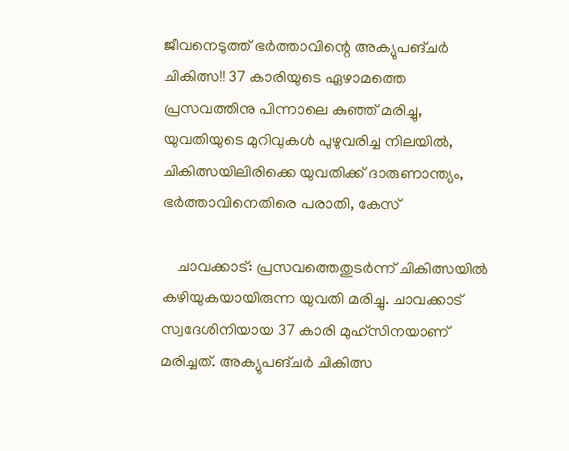ജീവനെടുത്ത് ഭർത്താവിന്റെ അക്യുപങ്ചർ ചികിത്സ!! 37 കാരിയുടെ ഏഴാമത്തെ പ്രസവത്തിനു പിന്നാലെ കുഞ്ഞ് മരിച്ചു, യുവതിയുടെ മുറിവുകൾ പുഴുവരിച്ച നിലയിൽ, ചികിത്സയിലിരിക്കെ യുവതിക്ക് ദാരുണാന്ത്യം, ഭർത്താവിനെതിരെ പരാതി, കേസ്

    ചാവക്കാട്: പ്രസവത്തെതുടർന്ന് ചികിത്സയിൽ കഴിയുകയായിരുന്ന യുവതി മരിച്ചു. ചാവക്കാട് സ്വദേശിനിയായ 37 കാരി മുഹ്സിനയാണ് മരിച്ചത്. അക്യുപങ്ചർ ചികിത്സ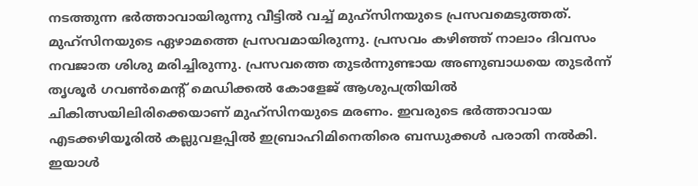നടത്തുന്ന ഭർത്താവായിരുന്നു വീട്ടിൽ വച്ച് മുഹ്സിനയുടെ പ്രസവമെടുത്തത്. മുഹ്സിനയുടെ ഏഴാമത്തെ പ്രസവമായിരുന്നു. പ്രസവം കഴിഞ്ഞ് നാലാം ദിവസം നവജാത ശിശു മരിച്ചിരുന്നു. പ്രസവത്തെ തുടർന്നുണ്ടായ അണുബാധയെ തുടർന്ന് തൃശൂർ ഗവൺമെന്റ് മെഡിക്കൽ കോളേജ് ആശുപത്രിയിൽ ചികിത്സയിലിരിക്കെയാണ് മുഹ്സിനയുടെ മരണം. ഇവരുടെ ഭർത്താവായ എടക്കഴിയൂരിൽ കല്ലുവളപ്പിൽ ഇബ്രാഹിമിനെതിരെ ബന്ധുക്കൾ പരാതി നൽകി. ഇയാൾ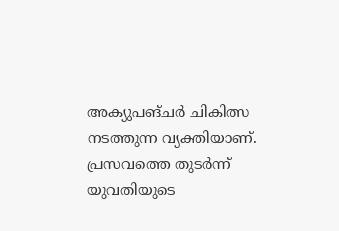അക്യുപങ്ചർ ചികിത്സ നടത്തുന്ന വ്യക്തിയാണ്. പ്രസവത്തെ തുടർന്ന് യുവതിയുടെ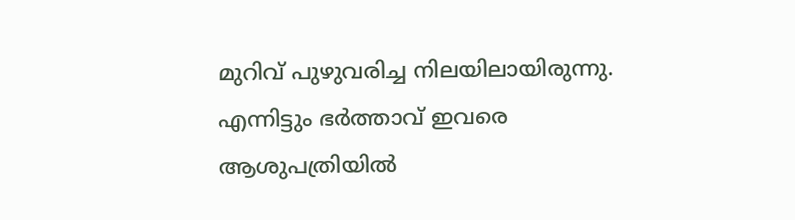മുറിവ് പുഴുവരിച്ച നിലയിലായിരുന്നു. എന്നിട്ടും ഭർത്താവ് ഇവരെ ആശുപത്രിയിൽ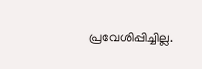പ്രവേശിപ്പിച്ചില്ല.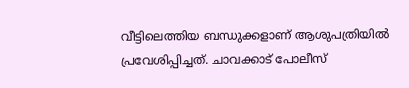വീട്ടിലെത്തിയ ബന്ധുക്കളാണ് ആശുപത്രിയിൽ പ്രവേശിപ്പിച്ചത്. ചാവക്കാട് പോലീസ്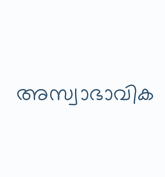അസ്വാഭാവിക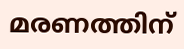മരണത്തിന്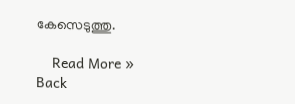കേസെടുത്തു.

    Read More »
Back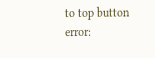to top button
error: